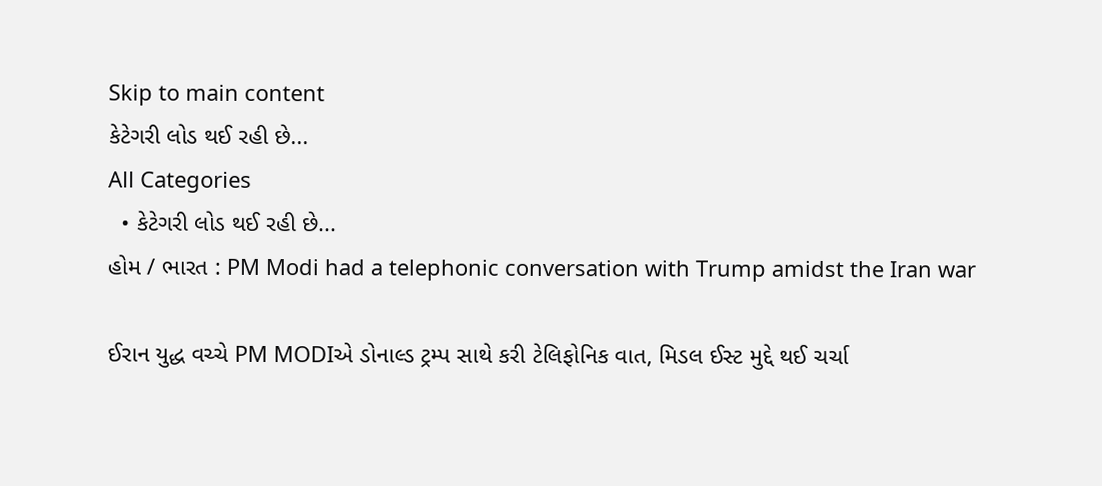Skip to main content
કેટેગરી લોડ થઈ રહી છે...
All Categories
  • કેટેગરી લોડ થઈ રહી છે...
હોમ / ભારત : PM Modi had a telephonic conversation with Trump amidst the Iran war

ઈરાન યુદ્ધ વચ્ચે PM MODIએ ડોનાલ્ડ ટ્રમ્પ સાથે કરી ટેલિફોનિક વાત, મિડલ ઈસ્ટ મુદ્દે થઈ ચર્ચા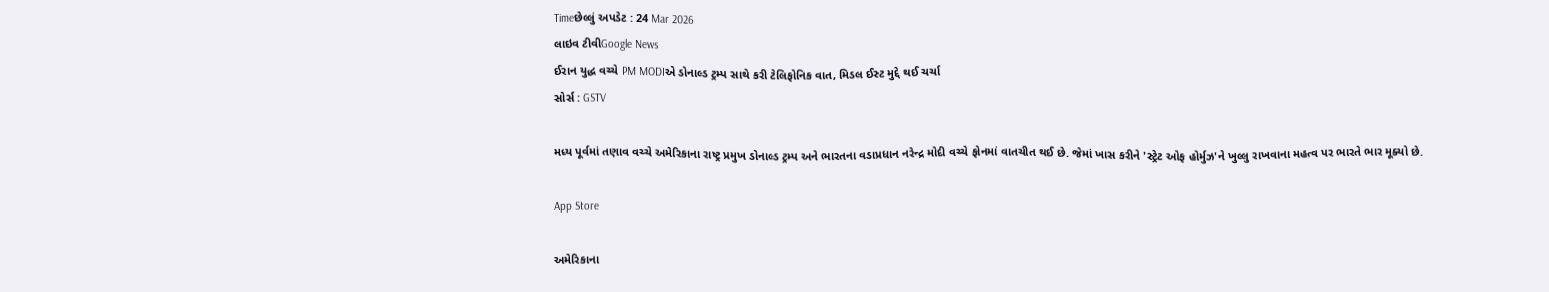Timeછેલ્લું અપડેટ : 24 Mar 2026
લાઇવ ટીવીGoogle News
ઈરાન યુદ્ધ વચ્ચે PM MODIએ ડોનાલ્ડ ટ્રમ્પ સાથે કરી ટેલિફોનિક વાત, મિડલ ઈસ્ટ મુદ્દે થઈ ચર્ચા
સોર્સ : GSTV

મધ્ય પૂર્વમાં તણાવ વચ્ચે અમેરિકાના રાષ્ટ્ર પ્રમુખ ડોનાલ્ડ ટ્રમ્પ અને ભારતના વડાપ્રધાન નરેન્દ્ર મોદી વચ્ચે ફોનમાં વાતચીત થઈ છે. જેમાં ખાસ કરીને 'સ્ટ્રેટ ઓફ હોર્મુઝ'ને ખુલ્લુ રાખવાના મહત્વ પર ભારતે ભાર મૂક્યો છે.

App Store

અમેરિકાના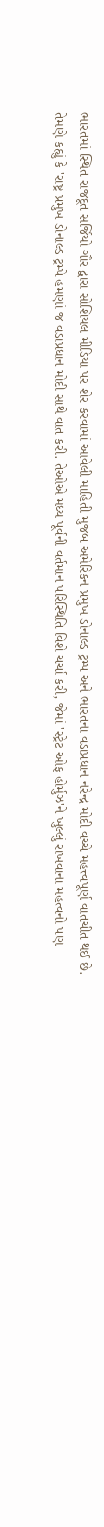ભારતમાં સ્થિત રાજદૂત સર્જિયો ગૌર દ્વારા સોશિયલ મીડિયા પર શેર કરવામાં આવેલી માહિતી મુજબ અમેરિકન પ્રમુખ ડોનાલ્ડ ટ્રમ્પ અને ભારતના વડાપ્રધાન નરેન્દ્ર મોદી વચ્ચે મહત્ત્વપૂર્ણ વાતચીત થઈ છે. તેમણે કહ્યું કે 'રાષ્ટ્ર પ્રમુખ ડોનાલ્ડ ટ્રમ્પે હમણાં જ વડાપ્રધાન મોદી સાથે વાત કરી. તેઓએ મધ્ય પૂર્વની વર્તમાન પરિસ્થિતિ વિશે ચર્ચા કરી, જેમાં 'સ્ટ્રેટ ઓફ હોર્મુઝ'ને ખુલ્લું રાખવાના મહત્વનો પણ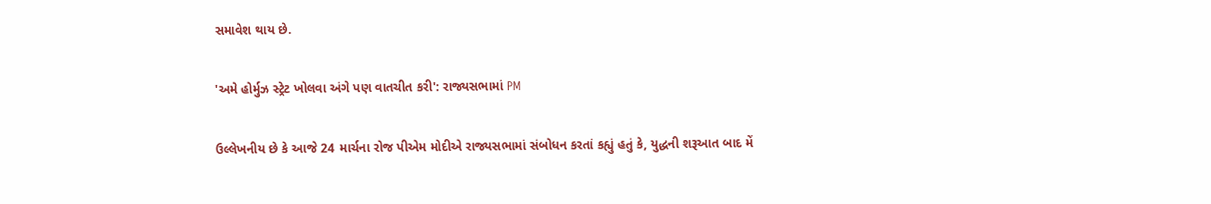સમાવેશ થાય છે.

'અમે હોર્મુઝ સ્ટ્રેટ ખોલવા અંગે પણ વાતચીત કરી': રાજ્યસભામાં PM

ઉલ્લેખનીય છે કે આજે 24 માર્ચના રોજ પીએમ મોદીએ રાજ્યસભામાં સંબોધન કરતાં કહ્યું હતું કે, યુદ્ધની શરૂઆત બાદ મેં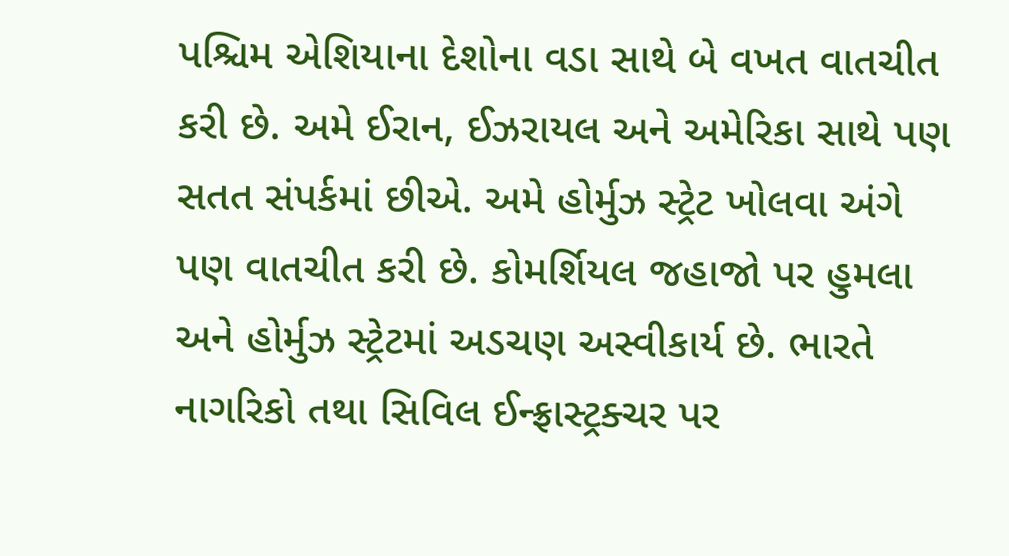પશ્ચિમ એશિયાના દેશોના વડા સાથે બે વખત વાતચીત કરી છે. અમે ઈરાન, ઈઝરાયલ અને અમેરિકા સાથે પણ સતત સંપર્કમાં છીએ. અમે હોર્મુઝ સ્ટ્રેટ ખોલવા અંગે પણ વાતચીત કરી છે. કોમર્શિયલ જહાજો પર હુમલા અને હોર્મુઝ સ્ટ્રેટમાં અડચણ અસ્વીકાર્ય છે. ભારતે નાગરિકો તથા સિવિલ ઈન્ફ્રાસ્ટ્રક્ચર પર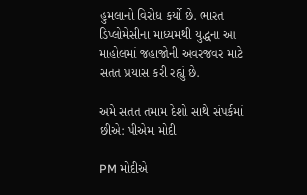હુમલાનો વિરોધ કર્યો છે. ભારત ડિપ્લોમેસીના માધ્યમથી યુદ્ધના આ માહોલમાં જહાજોની અવરજવર માટે સતત પ્રયાસ કરી રહ્યું છે.

અમે સતત તમામ દેશો સાથે સંપર્કમાં છીએ: પીએમ મોદી

PM મોદીએ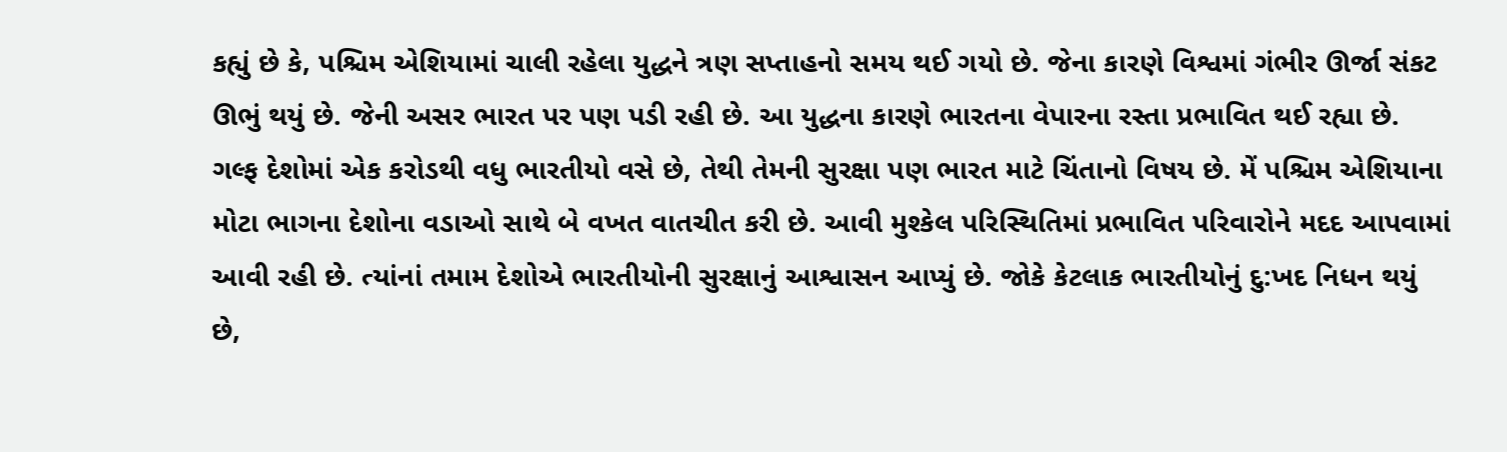કહ્યું છે કે, પશ્ચિમ એશિયામાં ચાલી રહેલા યુદ્ધને ત્રણ સપ્તાહનો સમય થઈ ગયો છે. જેના કારણે વિશ્વમાં ગંભીર ઊર્જા સંકટ ઊભું થયું છે. જેની અસર ભારત પર પણ પડી રહી છે. આ યુદ્ધના કારણે ભારતના વેપારના રસ્તા પ્રભાવિત થઈ રહ્યા છે. ગલ્ફ દેશોમાં એક કરોડથી વધુ ભારતીયો વસે છે, તેથી તેમની સુરક્ષા પણ ભારત માટે ચિંતાનો વિષય છે. મેં પશ્ચિમ એશિયાના મોટા ભાગના દેશોના વડાઓ સાથે બે વખત વાતચીત કરી છે. આવી મુશ્કેલ પરિસ્થિતિમાં પ્રભાવિત પરિવારોને મદદ આપવામાં આવી રહી છે. ત્યાંનાં તમામ દેશોએ ભારતીયોની સુરક્ષાનું આશ્વાસન આપ્યું છે. જોકે કેટલાક ભારતીયોનું દુ:ખદ નિધન થયું છે,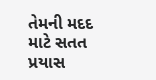તેમની મદદ માટે સતત પ્રયાસ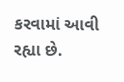કરવામાં આવી રહ્યા છે.